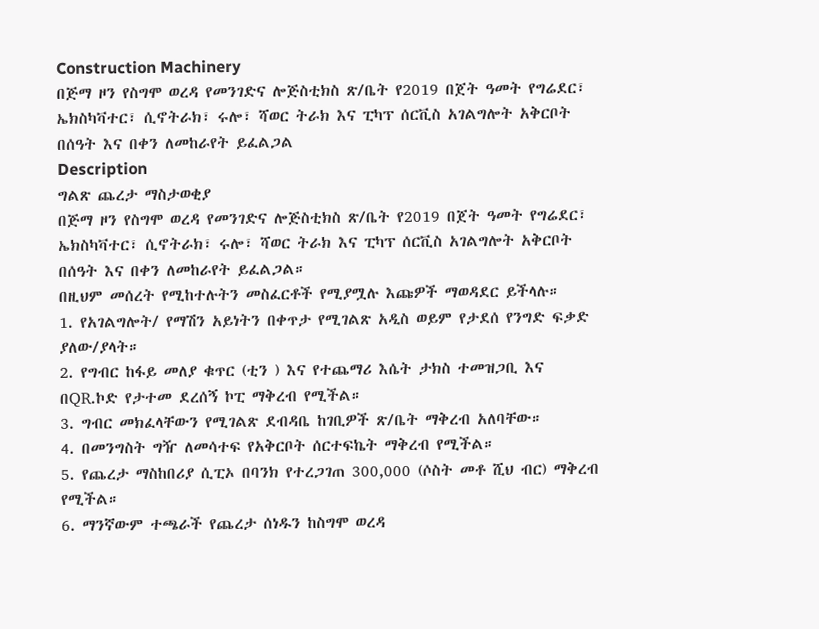Construction Machinery
በጅማ ዞን የስግሞ ወረዳ የመንገድና ሎጅስቲክስ ጽ/ቤት የ2019 በጀት ዓመት የግሬደር፣ ኤክስካቫተር፣ ሲኖትራክ፣ ሩሎ፣ ሻወር ትራክ እና ፒካፕ ሰርቪስ አገልግሎት አቅርቦት በሰዓት እና በቀን ለመከራየት ይፈልጋል
Description
ግልጽ ጨረታ ማስታወቂያ
በጅማ ዞን የስግሞ ወረዳ የመንገድና ሎጅስቲክስ ጽ/ቤት የ2019 በጀት ዓመት የግሬደር፣ ኤክስካቫተር፣ ሲኖትራክ፣ ሩሎ፣ ሻወር ትራክ እና ፒካፕ ሰርቪስ አገልግሎት አቅርቦት በሰዓት እና በቀን ለመከራየት ይፈልጋል።
በዚህም መሰረት የሚከተሉትን መስፈርቶች የሚያሟሉ እጩዎች ማወዳደር ይችላሉ።
1. የአገልግሎት/ የማሽን አይነትን በቀጥታ የሚገልጽ አዲስ ወይም የታደሰ የንግድ ፍቃድ ያለው/ያላት።
2. የግብር ከፋይ መለያ ቁጥር (ቲን ) እና የተጨማሪ እሴት ታክስ ተመዝጋቢ እና በQR.ኮድ የታተመ ደረሰኝ ኮፒ ማቅረብ የሚችል።
3. ግብር መክፈላቸውን የሚገልጽ ደብዳቤ ከገቢዎች ጽ/ቤት ማቅረብ አለባቸው።
4. በመንግስት ግዥ ለመሳተፍ የአቅርቦት ሰርተፍኬት ማቅረብ የሚችል።
5. የጨረታ ማስከበሪያ ሲፒኦ በባንክ የተረጋገጠ 300,000 (ሶስት መቶ ሺህ ብር) ማቅረብ የሚችል።
6. ማንኛውም ተጫራች የጨረታ ሰነዱን ከስግሞ ወረዳ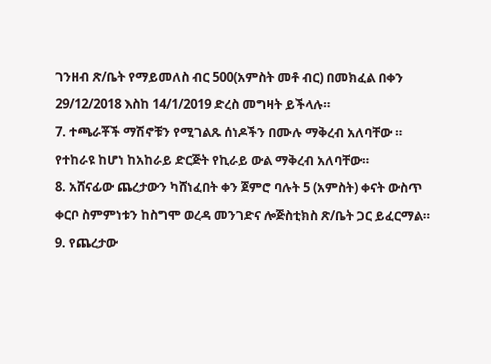ገንዘብ ጽ/ቤት የማይመለስ ብር 500(አምስት መቶ ብር) በመክፈል በቀን 29/12/2018 እስከ 14/1/2019 ድረስ መግዛት ይችላሉ።
7. ተጫራቾች ማሽኖቹን የሚገልጹ ሰነዶችን በሙሉ ማቅረብ አለባቸው ። የተከራዩ ከሆነ ከአከራይ ድርጅት የኪራይ ውል ማቅረብ አለባቸው።
8. አሸናፊው ጨረታውን ካሸነፈበት ቀን ጀምሮ ባሉት 5 (አምስት) ቀናት ውስጥ ቀርቦ ስምምነቱን ከስግሞ ወረዳ መንገድና ሎጅስቲክስ ጽ/ቤት ጋር ይፈርማል።
9. የጨረታው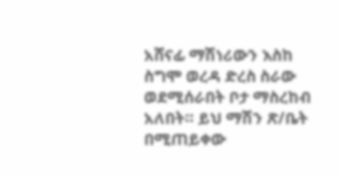አሸናፊ ማሽነሪውን እስከ ስግሞ ወረዳ ድረስ ስራው ወደሚሰራበት ቦታ ማስረከብ አለበት። ይህ ማሽን ጽ/ቤት በሚጠይቀው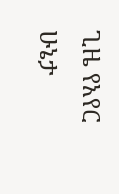ጊዜ የአየር ሁኔታ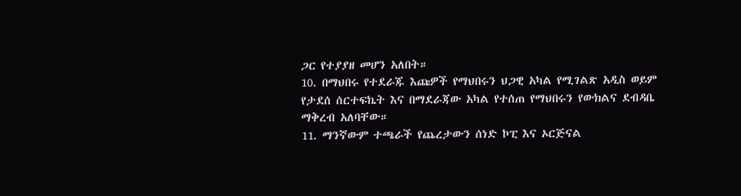ጋር የተያያዘ መሆን አለበት።
10. በማህበሩ የተደራጁ እጩዎች የማህበሩን ህጋዊ አካል የሚገልጽ አዲስ ወይም የታደሰ ሰርተፍኬት እና በማደራጃው አካል የተሰጠ የማህበሩን የውክልና ደብዳቤ ማቅረብ አለባቸው።
11. ማንኛውም ተጫራች የጨረታውን ሰነድ ኮፒ እና ኦርጅናል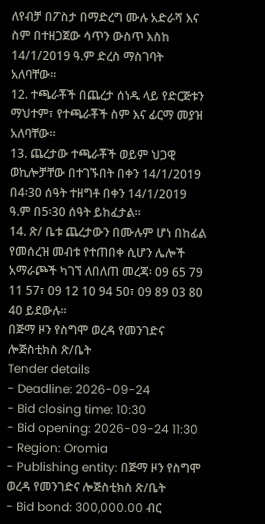ለየብቻ በፖስታ በማድረግ ሙሉ አድራሻ እና ስም በተዘጋጀው ሳጥን ውስጥ እስከ 14/1/2019 ዓ.ም ድረስ ማስገባት አለባቸው።
12. ተጫራቾች በጨረታ ሰነዱ ላይ የድርጅቱን ማህተም፣ የተጫራቾች ስም እና ፊርማ መያዝ አለባቸው።
13. ጨረታው ተጫራቾች ወይም ህጋዊ ወኪሎቻቸው በተገኙበት በቀን 14/1/2019 በ4፡30 ሰዓት ተዘግቶ በቀን 14/1/2019 ዓ.ም በ5፡30 ሰዓት ይከፈታል።
14. ጽ/ ቤቱ ጨረታውን በሙሉም ሆነ በከፊል የመሰረዝ መብቱ የተጠበቀ ሲሆን ሌሎች አማራጮች ካገኘ ለበለጠ መረጃ፡ 09 65 79 11 57፣ 09 12 10 94 50፣ 09 89 03 80 40 ይደውሉ።
በጅማ ዞን የስግሞ ወረዳ የመንገድና ሎጅስቲክስ ጽ/ቤት
Tender details
- Deadline: 2026-09-24
- Bid closing time: 10:30
- Bid opening: 2026-09-24 11:30
- Region: Oromia
- Publishing entity: በጅማ ዞን የስግሞ ወረዳ የመንገድና ሎጅስቲክስ ጽ/ቤት
- Bid bond: 300,000.00 ብር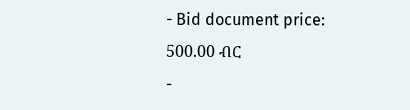- Bid document price: 500.00 ብር
-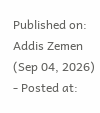Published on: Addis Zemen (Sep 04, 2026)
- Posted at: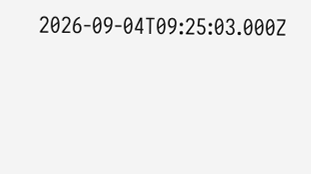2026-09-04T09:25:03.000Z